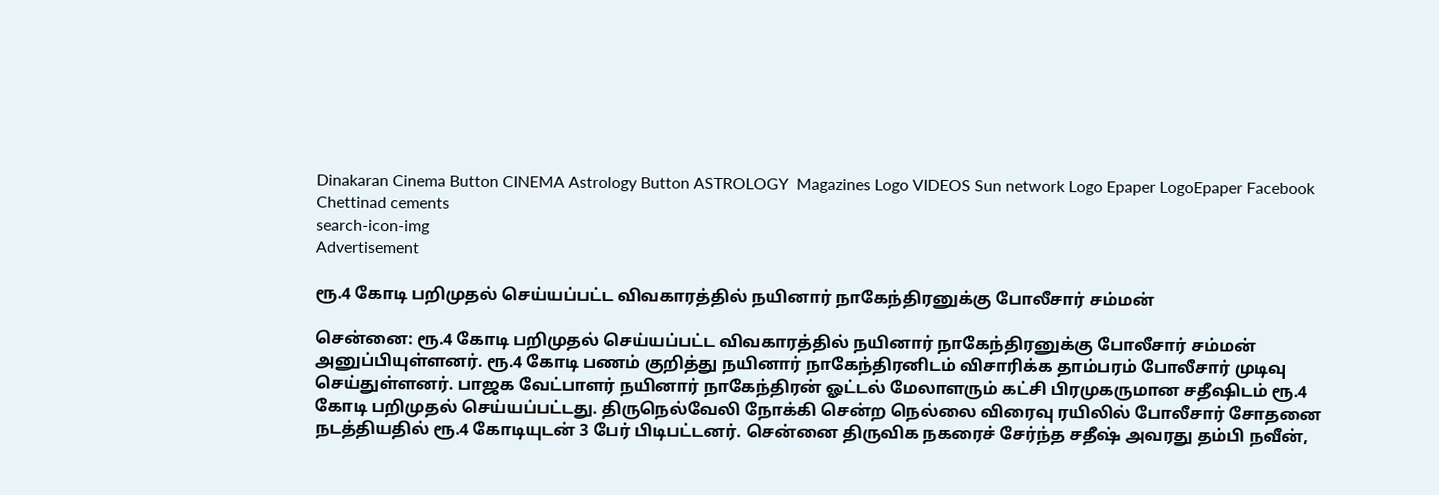Dinakaran Cinema Button CINEMA Astrology Button ASTROLOGY  Magazines Logo VIDEOS Sun network Logo Epaper LogoEpaper Facebook
Chettinad cements
search-icon-img
Advertisement

ரூ.4 கோடி பறிமுதல் செய்யப்பட்ட விவகாரத்தில் நயினார் நாகேந்திரனுக்கு போலீசார் சம்மன்

சென்னை: ரூ.4 கோடி பறிமுதல் செய்யப்பட்ட விவகாரத்தில் நயினார் நாகேந்திரனுக்கு போலீசார் சம்மன் அனுப்பியுள்ளனர். ரூ.4 கோடி பணம் குறித்து நயினார் நாகேந்திரனிடம் விசாரிக்க தாம்பரம் போலீசார் முடிவு செய்துள்ளனர். பாஜக வேட்பாளர் நயினார் நாகேந்திரன் ஓட்டல் மேலாளரும் கட்சி பிரமுகருமான சதீஷிடம் ரூ.4 கோடி பறிமுதல் செய்யப்பட்டது. திருநெல்வேலி நோக்கி சென்ற நெல்லை விரைவு ரயிலில் போலீசார் சோதனை நடத்தியதில் ரூ.4 கோடியுடன் 3 பேர் பிடிபட்டனர். சென்னை திருவிக நகரைச் சேர்ந்த சதீஷ் அவரது தம்பி நவீன்,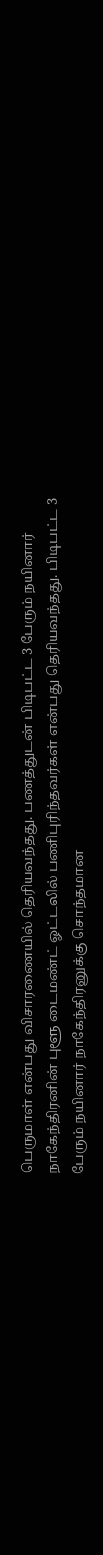பெருமாள் என்பது விசாரணையில் தெரியவந்தது. பணத்துடன் பிடிபட்ட 3 பேரும் நயினார் நாகேந்திரனின் புளூ டைமண்ட் ஓட்டலில் பணிபுரிந்தவர்கள் என்பது தெரியவந்தது. பிடிபட்ட 3 பேரும் நயினார் நாகேந்திரனுக்கு சொந்தமான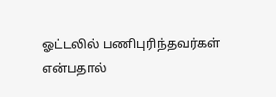ஓட்டலில் பணிபுரிந்தவர்கள் என்பதால்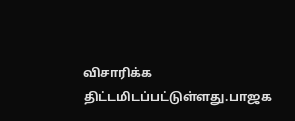விசாரிக்க திட்டமிடப்பட்டுள்ளது.பாஜக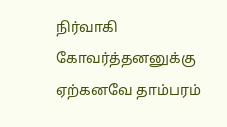நிர்வாகி கோவர்த்தனனுக்கு ஏற்கனவே தாம்பரம்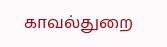காவல்துறை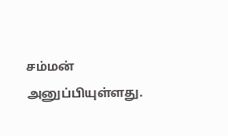சம்மன் அனுப்பியுள்ளது.